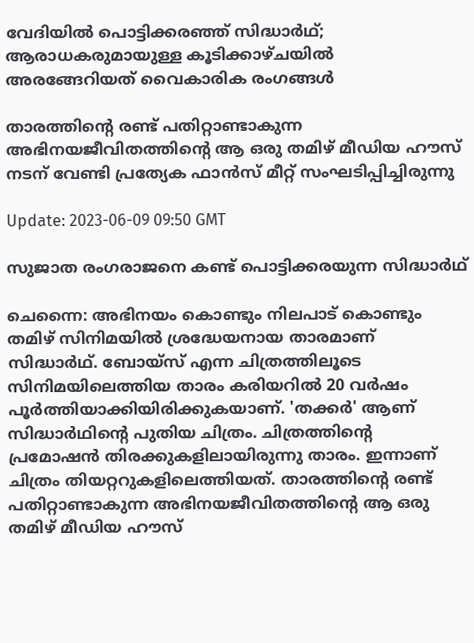വേദിയില്‍ പൊട്ടിക്കരഞ്ഞ് സിദ്ധാര്‍ഥ്; ആരാധകരുമായുള്ള കൂടിക്കാഴ്ചയില്‍ അരങ്ങേറിയത് വൈകാരിക രംഗങ്ങള്‍

താരത്തിന്‍റെ രണ്ട് പതിറ്റാണ്ടാകുന്ന അഭിനയജീവിതത്തിന്‍റെ ആ ഒരു തമിഴ് മീഡിയ ഹൗസ് നടന് വേണ്ടി പ്രത്യേക ഫാൻസ് മീറ്റ് സംഘടിപ്പിച്ചിരുന്നു

Update: 2023-06-09 09:50 GMT

സുജാത രംഗരാജനെ കണ്ട് പൊട്ടിക്കരയുന്ന സിദ്ധാര്‍ഥ്

ചെന്നൈ: അഭിനയം കൊണ്ടും നിലപാട് കൊണ്ടും തമിഴ് സിനിമയില്‍ ശ്രദ്ധേയനായ താരമാണ് സിദ്ധാര്‍ഥ്. ബോയ്സ് എന്ന ചിത്രത്തിലൂടെ സിനിമയിലെത്തിയ താരം കരിയറില്‍ 20 വര്‍ഷം പൂര്‍ത്തിയാക്കിയിരിക്കുകയാണ്. 'തക്കര്‍' ആണ് സിദ്ധാര്‍ഥിന്‍റെ പുതിയ ചിത്രം. ചിത്രത്തിന്‍റെ പ്രമോഷന്‍ തിരക്കുകളിലായിരുന്നു താരം. ഇന്നാണ് ചിത്രം തിയറ്ററുകളിലെത്തിയത്. താരത്തിന്‍റെ രണ്ട് പതിറ്റാണ്ടാകുന്ന അഭിനയജീവിതത്തിന്‍റെ ആ ഒരു തമിഴ് മീഡിയ ഹൗസ്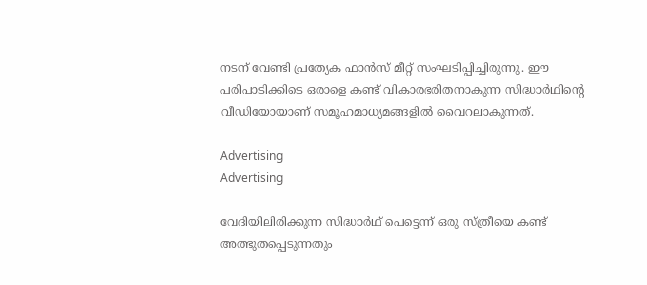നടന് വേണ്ടി പ്രത്യേക ഫാൻസ് മീറ്റ് സംഘടിപ്പിച്ചിരുന്നു. ഈ പരിപാടിക്കിടെ ഒരാളെ കണ്ട് വികാരഭരിതനാകുന്ന സിദ്ധാര്‍ഥിന്‍റെ വീഡിയോയാണ് സമൂഹമാധ്യമങ്ങളില്‍ വൈറലാകുന്നത്.

Advertising
Advertising

വേദിയിലിരിക്കുന്ന സിദ്ധാര്‍ഥ് പെട്ടെന്ന് ഒരു സ്ത്രീയെ കണ്ട് അത്ഭുതപ്പെടുന്നതും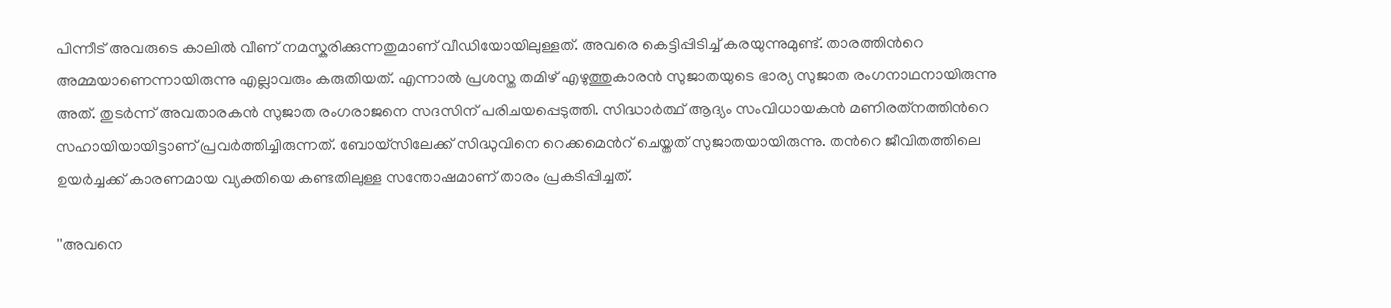പിന്നീട് അവരുടെ കാലില്‍ വീണ് നമസ്കരിക്കുന്നതുമാണ് വീഡിയോയിലുള്ളത്. അവരെ കെട്ടിപ്പിടിച്ച് കരയുന്നുമുണ്ട്. താരത്തിന്‍റെ അമ്മയാണെന്നായിരുന്നു എല്ലാവരും കരുതിയത്. എന്നാല്‍ പ്രശസ്ത തമിഴ് എഴുത്തുകാരന്‍ സുജാതയുടെ ഭാര്യ സുജാത രംഗനാഥനായിരുന്നു അത്. തുടര്‍ന്ന് അവതാരകന്‍ സുജാത രംഗരാജനെ സദസിന് പരിചയപ്പെടുത്തി. സിദ്ധാർത്ഥ് ആദ്യം സംവിധായകൻ മണിരത്‌നത്തിന്‍റെ സഹായിയായിട്ടാണ് പ്രവർത്തിച്ചിരുന്നത്. ബോയ്സിലേക്ക് സിദ്ധുവിനെ റെക്കമെന്‍റ് ചെയ്തത് സുജാതയായിരുന്നു. തന്‍റെ ജീവിതത്തിലെ ഉയര്‍ച്ചക്ക് കാരണമായ വ്യക്തിയെ കണ്ടതിലുള്ള സന്തോഷമാണ് താരം പ്രകടിപ്പിച്ചത്.

''അവനെ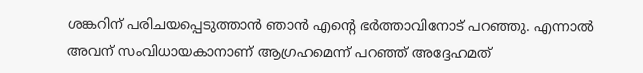ശങ്കറിന് പരിചയപ്പെടുത്താന്‍ ഞാന്‍ എന്‍റെ ഭര്‍ത്താവിനോട് പറഞ്ഞു. എന്നാല്‍ അവന് സംവിധായകാനാണ് ആഗ്രഹമെന്ന് പറഞ്ഞ് അദ്ദേഹമത്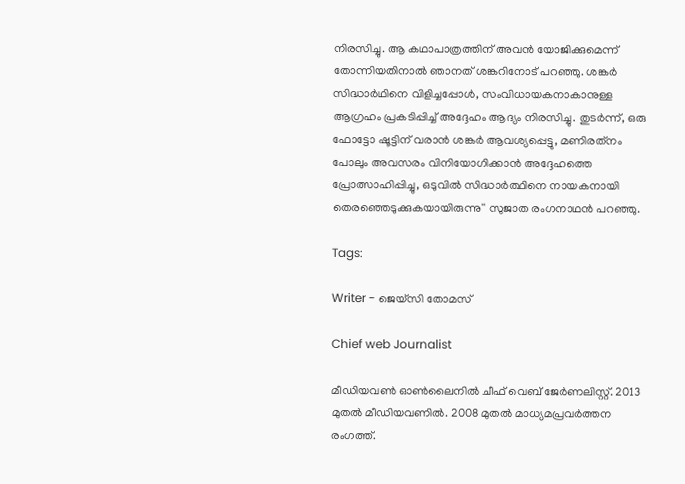നിരസിച്ചു. ആ കഥാപാത്രത്തിന് അവന്‍ യോജിക്കുമെന്ന് തോന്നിയതിനാല്‍ ഞാനത് ശങ്കറിനോട് പറഞ്ഞു. ശങ്കർ സിദ്ധാർഥിനെ വിളിച്ചപ്പോൾ, സംവിധായകനാകാനുള്ള ആഗ്രഹം പ്രകടിപ്പിച്ച് അദ്ദേഹം ആദ്യം നിരസിച്ചു. തുടർന്ന്, ഒരു ഫോട്ടോ ഷൂട്ടിന് വരാൻ ശങ്കർ ആവശ്യപ്പെട്ടു, മണിരത്‌നം പോലും അവസരം വിനിയോഗിക്കാൻ അദ്ദേഹത്തെ പ്രോത്സാഹിപ്പിച്ചു, ഒടുവിൽ സിദ്ധാർത്ഥിനെ നായകനായി തെരഞ്ഞെടുക്കുകയായിരുന്നു'' സുജാത രംഗനാഥന്‍ പറഞ്ഞു.

Tags:

Writer - ജെയ്സി തോമസ്

Chief web Journalist

മീഡിയവൺ ഓൺലൈനിൽ ചീഫ് വെബ് ജേർണലിസ്റ്റ്. 2013 മുതൽ മീഡിയവണിൽ. 2008 മുതൽ മാധ്യമപ്രവർത്തന രംഗത്ത്.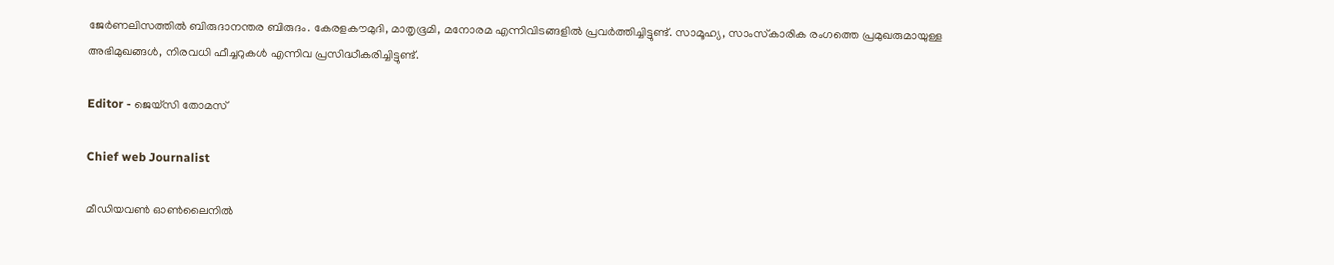ജേർണലിസത്തിൽ ബിരുദാനന്തര ബിരുദം. കേരളകൗമുദി, മാതൃഭൂമി, മനോരമ എന്നിവിടങ്ങളിൽ പ്രവർത്തിച്ചിട്ടുണ്ട്. സാമൂഹ്യ, സാംസ്‌കാരിക രംഗത്തെ പ്രമുഖരുമായുള്ള അഭിമുഖങ്ങൾ, നിരവധി ഫീച്ചറുകൾ എന്നിവ പ്രസിദ്ധീകരിച്ചിട്ടുണ്ട്.

Editor - ജെയ്സി തോമസ്

Chief web Journalist

മീഡിയവൺ ഓൺലൈനിൽ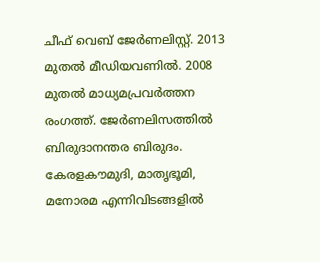ചീഫ് വെബ് ജേർണലിസ്റ്റ്. 2013 മുതൽ മീഡിയവണിൽ. 2008 മുതൽ മാധ്യമപ്രവർത്തന രംഗത്ത്. ജേർണലിസത്തിൽ ബിരുദാനന്തര ബിരുദം. കേരളകൗമുദി, മാതൃഭൂമി, മനോരമ എന്നിവിടങ്ങളിൽ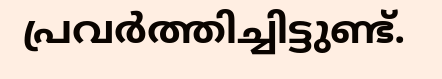പ്രവർത്തിച്ചിട്ടുണ്ട്.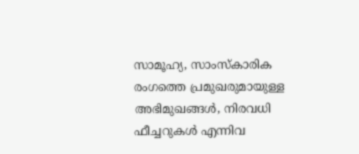സാമൂഹ്യ, സാംസ്‌കാരിക രംഗത്തെ പ്രമുഖരുമായുള്ള അഭിമുഖങ്ങൾ, നിരവധി ഫീച്ചറുകൾ എന്നിവ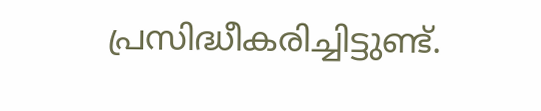പ്രസിദ്ധീകരിച്ചിട്ടുണ്ട്.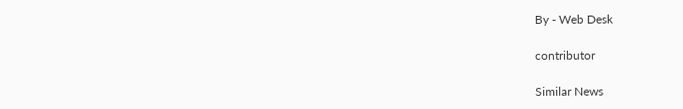By - Web Desk

contributor

Similar News